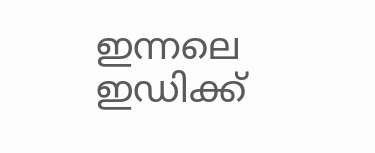ഇന്നലെ ഇഡിക്ക്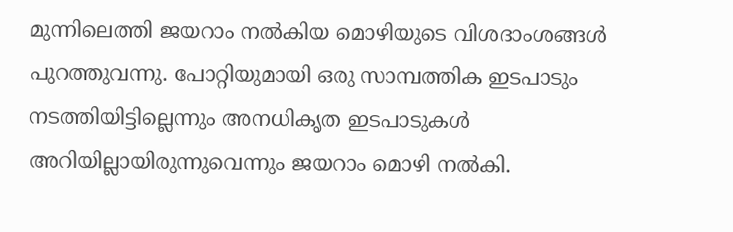മുന്നിലെത്തി ജയറാം നൽകിയ മൊഴിയുടെ വിശദാംശങ്ങൾ പുറത്തുവന്നു. പോറ്റിയുമായി ഒരു സാമ്പത്തിക ഇടപാടും നടത്തിയിട്ടില്ലെന്നും അനധികൃത ഇടപാടുകൾ അറിയില്ലായിരുന്നുവെന്നും ജയറാം മൊഴി നൽകി.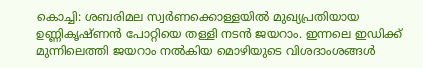കൊച്ചി: ശബരിമല സ്വർണക്കൊള്ളയിൽ മുഖ്യപ്രതിയായ ഉണ്ണികൃഷ്ണൻ പോറ്റിയെ തള്ളി നടൻ ജയറാം. ഇന്നലെ ഇഡിക്ക് മുന്നിലെത്തി ജയറാം നൽകിയ മൊഴിയുടെ വിശദാംശങ്ങൾ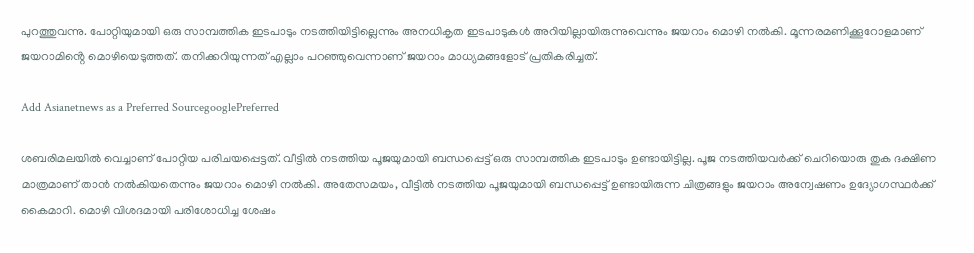പുറത്തുവന്നു. പോറ്റിയുമായി ഒരു സാമ്പത്തിക ഇടപാടും നടത്തിയിട്ടില്ലെന്നും അനധികൃത ഇടപാടുകൾ അറിയില്ലായിരുന്നുവെന്നും ജയറാം മൊഴി നൽകി. മൂന്നരമണിക്കൂറോളമാണ് ജയറാമിൻ്റെ മൊഴിയെടുത്തത്. തനിക്കറിയുന്നത് എല്ലാം പറഞ്ഞുവെന്നാണ് ജയറാം മാധ്യമങ്ങളോട് പ്രതികരിച്ചത്.

Add Asianetnews as a Preferred SourcegooglePreferred

ശബരിമലയിൽ വെച്ചാണ് പോറ്റിയ പരിചയപ്പെട്ടത്. വീട്ടിൽ നടത്തിയ പൂജയുമായി ബന്ധപ്പെട്ട് ഒരു സാമ്പത്തിക ഇടപാടും ഉണ്ടായിട്ടില്ല. പൂജ നടത്തിയവർക്ക് ചെറിയൊരു തുക ദക്ഷിണ മാത്രമാണ് താൻ നൽകിയതെന്നും ജയറാം മൊഴി നൽകി. അതേസമയം, വീട്ടിൽ നടത്തിയ പൂജയുമായി ബന്ധപ്പെട്ട് ഉണ്ടായിരുന്ന ചിത്രങ്ങളും ജയറാം അന്വേഷണം ഉദ്യോഗസ്ഥർക്ക് കൈമാറി. മൊഴി വിശദമായി പരിശോധിച്ച ശേഷം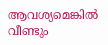ആവശ്യമെങ്കിൽ വീണ്ടും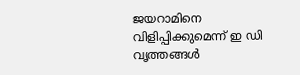ജയറാമിനെ വിളിപ്പിക്കുമെന്ന് ഇ ഡി വൃത്തങ്ങൾ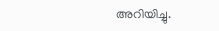അറിയിച്ചു.